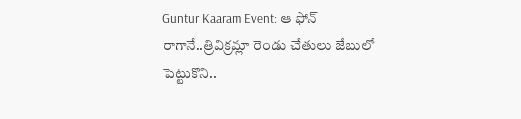Guntur Kaaram Event: ఆ ఫోన్ రాగానే..త్రివిక్రమ్లా రెండు చేతులు జేబులో పెట్టుకొని..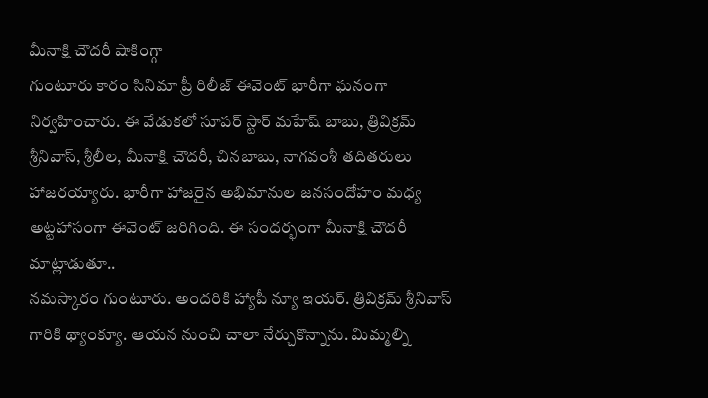మీనాక్షి చౌదరీ షాకింగ్గా
గుంటూరు కారం సినిమా ప్రీ రిలీజ్ ఈవెంట్ భారీగా ఘనంగా నిర్వహించారు. ఈ వేడుకలో సూపర్ స్టార్ మహేష్ బాబు, త్రివిక్రమ్ శ్రీనివాస్, శ్రీలీల, మీనాక్షి చౌదరీ, చినబాబు, నాగవంశీ తదితరులు హాజరయ్యారు. భారీగా హాజరైన అభిమానుల జనసందోహం మధ్య అట్టహాసంగా ఈవెంట్ జరిగింది. ఈ సందర్భంగా మీనాక్షి చౌదరీ మాట్లాడుతూ..
నమస్కారం గుంటూరు. అందరికి హ్యాపీ న్యూ ఇయర్. త్రివిక్రమ్ శ్రీనివాస్ గారికి థ్యాంక్యూ. ఆయన నుంచి చాలా నేర్చుకొన్నాను. మిమ్మల్ని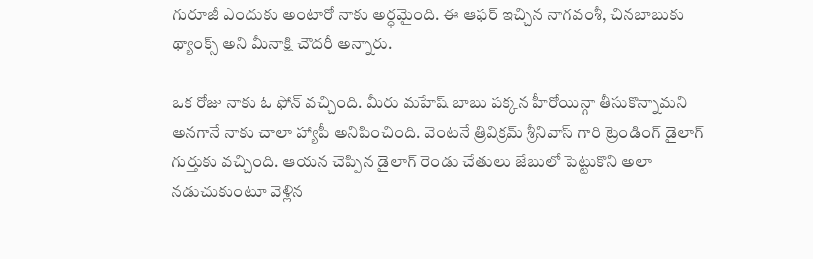గురూజీ ఎందుకు అంటారో నాకు అర్ధమైంది. ఈ ఆఫర్ ఇచ్చిన నాగవంశీ, చినబాబుకు థ్యాంక్స్ అని మీనాక్షి చౌదరీ అన్నారు.

ఒక రోజు నాకు ఓ ఫోన్ వచ్చింది. మీరు మహేష్ బాబు పక్కన హీరోయిన్గా తీసుకొన్నామని అనగానే నాకు చాలా హ్యాపీ అనిపించింది. వెంటనే త్రివిక్రమ్ శ్రీనివాస్ గారి ట్రెండింగ్ డైలాగ్ గుర్తుకు వచ్చింది. ఆయన చెప్పిన డైలాగ్ రెండు చేతులు జేబులో పెట్టుకొని అలా నడుచుకుంటూ వెళ్లిన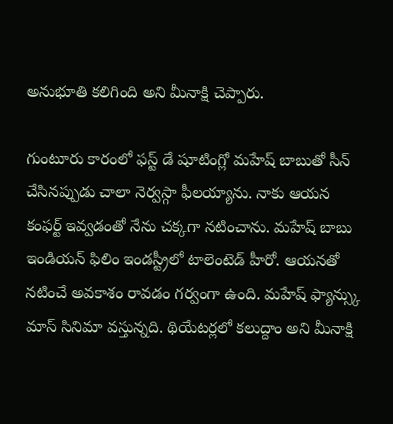అనుభూతి కలిగింది అని మీనాక్షి చెప్పారు.

గుంటూరు కారంలో ఫస్ట్ డే షూటింగ్లో మహేష్ బాబుతో సీన్ చేసినప్పుడు చాలా నెర్వస్గా ఫీలయ్యాను. నాకు ఆయన కంఫర్ట్ ఇవ్వడంతో నేను చక్కగా నటించాను. మహేష్ బాబు ఇండియన్ ఫిలిం ఇండస్ట్రీలో టాలెంటెడ్ హీరో. ఆయనతో నటించే అవకాశం రావడం గర్వంగా ఉంది. మహేష్ ఫ్యాన్స్కు మాస్ సినిమా వస్తున్నది. థియేటర్లలో కలుద్దాం అని మీనాక్షి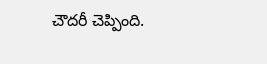చౌదరీ చెప్పింది.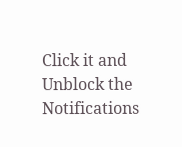Click it and Unblock the Notifications